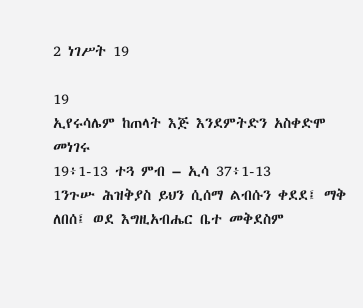2 ነገሥት 19

19
ኢየሩሳሌም ከጠላት እጅ እንደምትድን አስቀድሞ መነገሩ
19፥1-13 ተጓ ምብ – ኢሳ 37፥1-13
1ንጉሡ ሕዝቅያስ ይህን ሲሰማ ልብሱን ቀደደ፤ ማቅ ለበሰ፤ ወደ እግዚአብሔር ቤተ መቅደስም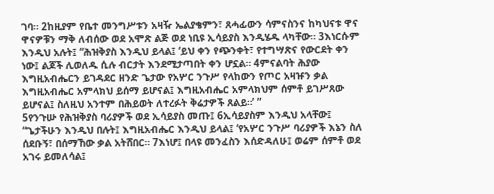ገባ። 2ከዚያም የቤተ መንግሥቱን አዛዥ ኤልያቄምን፣ ጸሓፊውን ሳምናስንና ከካህናቱ ዋና ዋናዎቹን ማቅ ለብሰው ወደ አሞጽ ልጅ ወደ ነቢዩ ኢሳይያስ እንዲሄዱ ላካቸው። 3እነርሱም እንዲህ አሉት፤ “ሕዝቅያስ እንዲህ ይላል፤ ‘ይህ ቀን የጭንቀት፣ የተግሣጽና የውርደት ቀን ነው፤ ልጆች ሊወለዱ ሲሉ ብርታት እንደሚታጣበት ቀን ሆኗል። 4ምናልባት ሕያው እግዚአብሔርን ይገዳደር ዘንድ ጌታው የአሦር ንጉሥ የላከውን የጦር አዛዡን ቃል እግዚአብሔር አምላክህ ይሰማ ይሆናል፤ እግዚአብሔር አምላክህም ሰምቶ ይገሥጸው ይሆናል፤ ስለዚህ አንተም በሕይወት ለተረፉት ቅሬታዎች ጸልይ።’ ”
5የንጉሡ የሕዝቅያስ ባሪያዎች ወደ ኢሳይያስ መጡ፤ 6ኢሳይያስም እንዲህ አላቸው፤ “ጌታችሁን እንዲህ በሉት፤ እግዚአብሔር እንዲህ ይላል፤ ‘የአሦር ንጉሥ ባሪያዎች እኔን ስለ ሰደቡኝ፣ በሰማኸው ቃል አትሸበር። 7እነሆ፤ በላዩ መንፈስን እሰድዳለሁ፤ ወሬም ሰምቶ ወደ አገሩ ይመለሳል፤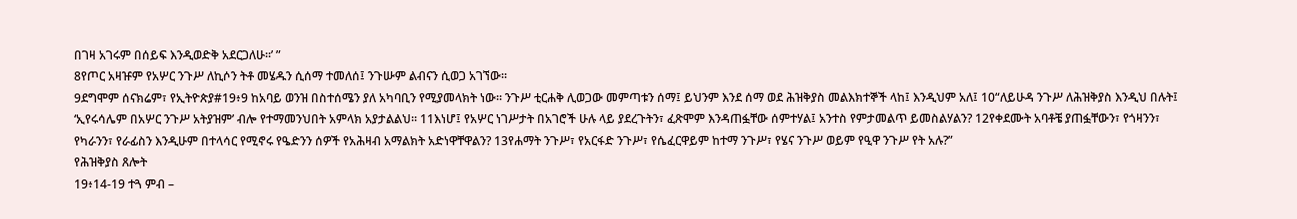በገዛ አገሩም በሰይፍ እንዲወድቅ አደርጋለሁ።’ ”
8የጦር አዛዡም የአሦር ንጉሥ ለኪሶን ትቶ መሄዱን ሲሰማ ተመለሰ፤ ንጉሡም ልብናን ሲወጋ አገኘው።
9ደግሞም ሰናክሬም፣ የኢትዮጵያ#19፥9 ከአባይ ወንዝ በስተሰሜን ያለ አካባቢን የሚያመላክት ነው። ንጉሥ ቲርሐቅ ሊወጋው መምጣቱን ሰማ፤ ይህንም እንደ ሰማ ወደ ሕዝቅያስ መልእክተኞች ላከ፤ እንዲህም አለ፤ 10“ለይሁዳ ንጉሥ ለሕዝቅያስ እንዲህ በሉት፤ ‘ኢየሩሳሌም በአሦር ንጉሥ አትያዝም’ ብሎ የተማመንህበት አምላክ አያታልልህ። 11እነሆ፤ የአሦር ነገሥታት በአገሮች ሁሉ ላይ ያደረጉትን፣ ፈጽሞም እንዳጠፏቸው ሰምተሃል፤ አንተስ የምታመልጥ ይመስልሃልን? 12የቀደሙት አባቶቼ ያጠፏቸውን፣ የጎዛንን፣ የካራንን፣ የራፊስን እንዲሁም በተላሳር የሚኖሩ የዔድንን ሰዎች የአሕዛብ አማልክት አድነዋቸዋልን? 13የሐማት ንጉሥ፣ የአርፋድ ንጉሥ፣ የሴፈርዋይም ከተማ ንጉሥ፣ የሄና ንጉሥ ወይም የዒዋ ንጉሥ የት አሉ?”
የሕዝቅያስ ጸሎት
19፥14-19 ተጓ ምብ –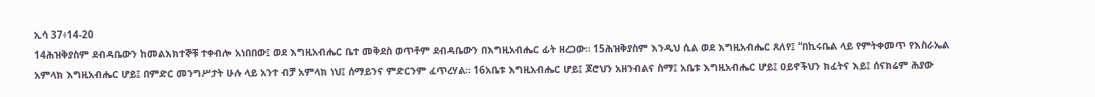ኢሳ 37፥14-20
14ሕዝቅያስም ደብዳቤውን ከመልእክተኞቹ ተቀብሎ አነበበው፤ ወደ እግዚአብሔር ቤተ መቅደስ ወጥቶም ደብዳቤውን በእግዚአብሔር ፊት ዘረጋው። 15ሕዝቅያስም እንዲህ ሲል ወደ እግዚአብሔር ጸለየ፤ “በኪሩቤል ላይ የምትቀመጥ የእስራኤል አምላክ እግዚአብሔር ሆይ፤ በምድር መንግሥታት ሁሉ ላይ አንተ ብቻ አምላክ ነህ፤ ሰማይንና ምድርንም ፈጥረሃል። 16አቤቱ እግዚአብሔር ሆይ፤ ጆሮህን አዘንብልና ስማ፤ አቤቱ እግዚአብሔር ሆይ፤ ዐይኖችህን ክፈትና እይ፤ ሰናክሬም ሕያው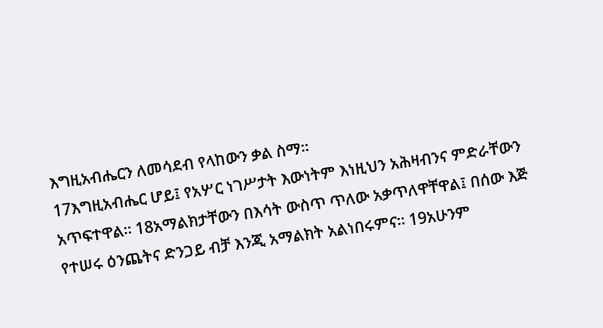እግዚአብሔርን ለመሳደብ የላከውን ቃል ስማ።
17እግዚአብሔር ሆይ፤ የአሦር ነገሥታት እውነትም እነዚህን አሕዛብንና ምድራቸውን አጥፍተዋል። 18አማልክታቸውን በእሳት ውስጥ ጥለው አቃጥለዋቸዋል፤ በሰው እጅ የተሠሩ ዕንጨትና ድንጋይ ብቻ እንጂ አማልክት አልነበሩምና። 19አሁንም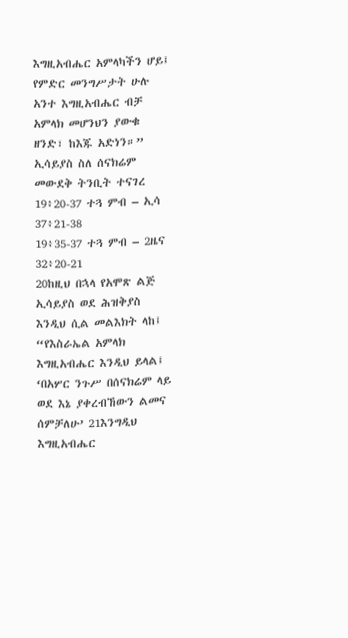እግዚአብሔር አምላካችን ሆይ፤ የምድር መንግሥታት ሁሉ አንተ እግዚአብሔር ብቻ አምላክ መሆንህን ያውቁ ዘንድ፣ ከእጁ አድነን።”
ኢሳይያስ ስለ ሰናክሬም መውደቅ ትንቢት ተናገረ
19፥20-37 ተጓ ምብ – ኢሳ 37፥21-38
19፥35-37 ተጓ ምብ – 2ዜና 32፥20-21
20ከዚህ በኋላ የአሞጽ ልጅ ኢሳይያስ ወደ ሕዝቅያስ እንዲህ ሲል መልእክት ላከ፤ “የእስራኤል አምላክ እግዚአብሔር እንዲህ ይላል፤ ‘በአሦር ንጉሥ በሰናክሬም ላይ ወደ እኔ ያቀረብኸውን ልመና ሰምቻለሁ’ 21እንግዲህ እግዚአብሔር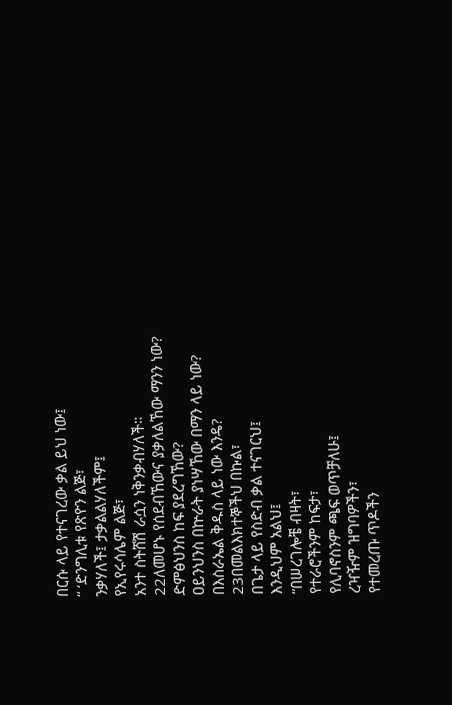በርሱ ላይ የተናገረው ቃል ይህ ነው፤
“ ‘ድንግሊቱ የጽዮን ልጅ፣
ንቃሃለች፤ ታቃልልሃለችም፤
የኢየሩሳሌም ልጅ፣
አንተ ስትሸሽ ራሷን ነቅንቃብሃለች።
22ለመሆኑ የሰደብኸውና ያቃለልኸው ማንን ነው?
ድምፅህንስ ከፍ ያደረግኸው?
ዐይንህንስ በኵራት ያነሣኸው በማን ላይ ነው?
በእስራኤል ቅዱስ ላይ ነው እንዴ?
23በመልእክተኞችህ በኩል፣
በጌታ ላይ የስድብ ቃል ተናገርህ፤
እንዲህም አልህ፤
“በሠረገሎቼ ብዛት፣
የተራሮችንም ከፍታ፣
የሊባኖስንም ጫፍ ወጥቻለሁ፤
ረዣዥም ዝግባዎችን፣
የተመረጡ ጥዶችን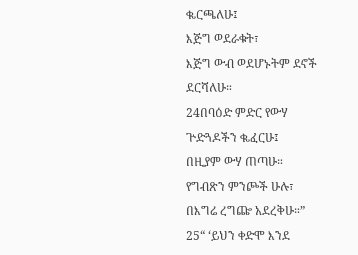ቈርጫለሁ፤
እጅግ ወደራቁት፣
እጅግ ውብ ወደሆኑትም ደኖች ደርሻለሁ።
24በባዕድ ምድር የውሃ ጕድጓዶችን ቈፈርሁ፤
በዚያም ውሃ ጠጣሁ።
የግብጽን ምንጮች ሁሉ፣
በእግሬ ረግጬ አደረቅሁ።”
25“ ‘ይህን ቀድሞ እንደ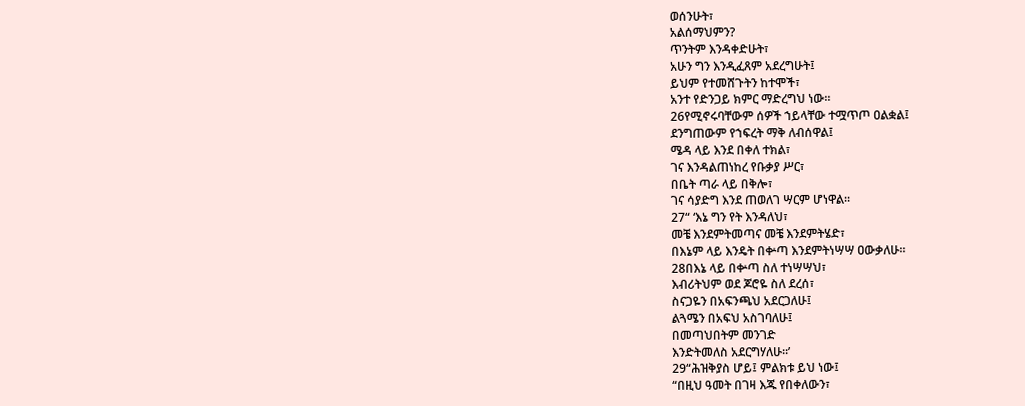ወሰንሁት፣
አልሰማህምን?
ጥንትም እንዳቀድሁት፣
አሁን ግን እንዲፈጸም አደረግሁት፤
ይህም የተመሸጉትን ከተሞች፣
አንተ የድንጋይ ክምር ማድረግህ ነው።
26የሚኖሩባቸውም ሰዎች ኀይላቸው ተሟጥጦ ዐልቋል፤
ደንግጠውም የኀፍረት ማቅ ለብሰዋል፤
ሜዳ ላይ እንደ በቀለ ተክል፣
ገና እንዳልጠነከረ የቡቃያ ሥር፣
በቤት ጣራ ላይ በቅሎ፣
ገና ሳያድግ እንደ ጠወለገ ሣርም ሆነዋል።
27“ ‘እኔ ግን የት እንዳለህ፣
መቼ እንደምትመጣና መቼ እንደምትሄድ፣
በእኔም ላይ እንዴት በቍጣ እንደምትነሣሣ ዐውቃለሁ።
28በእኔ ላይ በቍጣ ስለ ተነሣሣህ፣
እብሪትህም ወደ ጆሮዬ ስለ ደረሰ፣
ስናጋዬን በአፍንጫህ አደርጋለሁ፤
ልጓሜን በአፍህ አስገባለሁ፤
በመጣህበትም መንገድ
እንድትመለስ አደርግሃለሁ።’
29“ሕዝቅያስ ሆይ፤ ምልክቱ ይህ ነው፤
“በዚህ ዓመት በገዛ እጁ የበቀለውን፣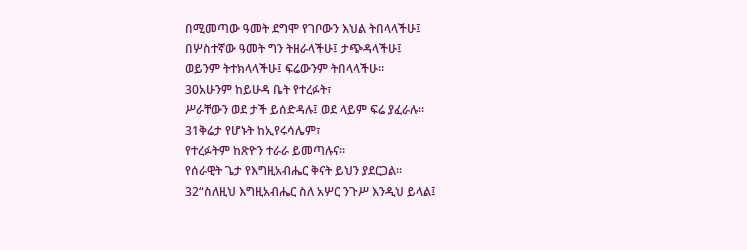በሚመጣው ዓመት ደግሞ የገቦውን እህል ትበላላችሁ፤
በሦስተኛው ዓመት ግን ትዘራላችሁ፤ ታጭዳላችሁ፤
ወይንም ትተክላላችሁ፤ ፍሬውንም ትበላላችሁ።
30አሁንም ከይሁዳ ቤት የተረፉት፣
ሥራቸውን ወደ ታች ይሰድዳሉ፤ ወደ ላይም ፍሬ ያፈራሉ።
31ቅሬታ የሆኑት ከኢየሩሳሌም፣
የተረፉትም ከጽዮን ተራራ ይመጣሉና።
የሰራዊት ጌታ የእግዚአብሔር ቅናት ይህን ያደርጋል።
32“ስለዚህ እግዚአብሔር ስለ አሦር ንጉሥ እንዲህ ይላል፤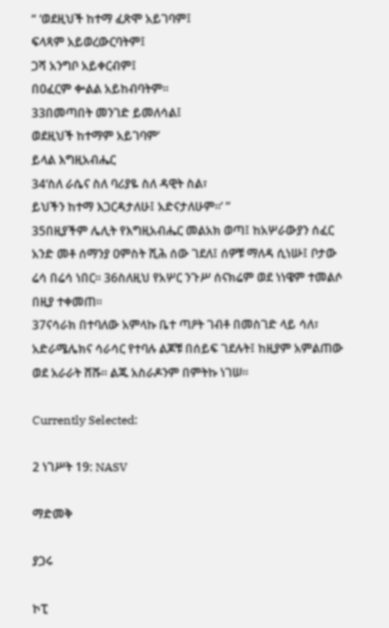“ ‘ወደዚህች ከተማ ፈጽሞ አይገባም፤
ፍላጻም አይወረውርባትም፤
ጋሻ አንግቦ አይቀርብም፤
በዐፈርም ቍልል አይከብባትም።
33በመጣበት መንገድ ይመለሳል፤
ወደዚህች ከተማም አይገባም’
ይላል እግዚአብሔር
34‘ስለ ራሴና ስለ ባሪያዬ ስለ ዳዊት ስል፣
ይህችን ከተማ እጋርዳታለሁ፤ አድናታለሁም።’ ”
35በዚያችም ሌሊት የእግዚአብሔር መልአክ ወጣ፤ ከአሦራውያን ሰፈር አንድ መቶ ሰማንያ ዐምስት ሺሕ ሰው ገደለ፤ ሰዎቹ ማለዳ ሲነሡ፤ ቦታው ሬሳ በሬሳ ነበር። 36ስለዚህ የአሦር ንጉሥ ሰናክሬም ወደ ነነዌም ተመልሶ በዚያ ተቀመጠ።
37ናሳራክ በተባለው አምላኩ ቤተ ጣዖት ገብቶ በመስገድ ላይ ሳለ፣ አድራሜሌክና ሳራሳር የተባሉ ልጆቹ በሰይፍ ገደሉት፤ ከዚያም አምልጠው ወደ አራራት ሸሹ። ልጁ አስራዶንም በምትኩ ነገሠ።

Currently Selected:

2 ነገሥት 19: NASV

ማድመቅ

ያጋሩ

ኮፒ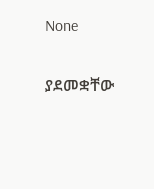None

ያደመቋቸው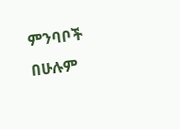ምንባቦች በሁሉም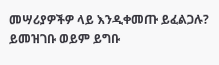መሣሪያዎችዎ ላይ እንዲቀመጡ ይፈልጋሉ? ይመዝገቡ ወይም ይግቡ